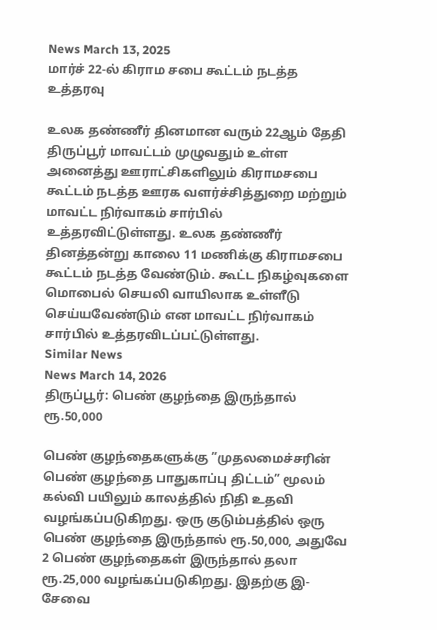News March 13, 2025
மார்ச் 22-ல் கிராம சபை கூட்டம் நடத்த உத்தரவு

உலக தண்ணீர் தினமான வரும் 22ஆம் தேதி திருப்பூர் மாவட்டம் முழுவதும் உள்ள அனைத்து ஊராட்சிகளிலும் கிராமசபை கூட்டம் நடத்த ஊரக வளர்ச்சித்துறை மற்றும் மாவட்ட நிர்வாகம் சார்பில் உத்தரவிட்டுள்ளது. உலக தண்ணீர் தினத்தன்று காலை 11 மணிக்கு கிராமசபை கூட்டம் நடத்த வேண்டும். கூட்ட நிகழ்வுகளை மொபைல் செயலி வாயிலாக உள்ளீடு செய்யவேண்டும் என மாவட்ட நிர்வாகம் சார்பில் உத்தரவிடப்பட்டுள்ளது.
Similar News
News March 14, 2026
திருப்பூர்: பெண் குழந்தை இருந்தால் ரூ.50,000

பெண் குழந்தைகளுக்கு ”முதலமைச்சரின் பெண் குழந்தை பாதுகாப்பு திட்டம்” மூலம் கல்வி பயிலும் காலத்தில் நிதி உதவி வழங்கப்படுகிறது. ஒரு குடும்பத்தில் ஒரு பெண் குழந்தை இருந்தால் ரூ.50,000, அதுவே 2 பெண் குழந்தைகள் இருந்தால் தலா ரூ.25,000 வழங்கப்படுகிறது. இதற்கு இ-சேவை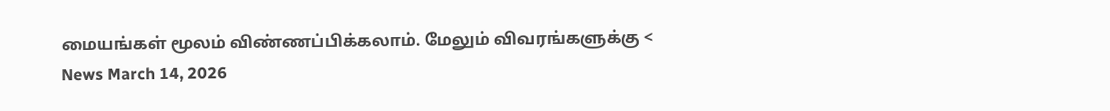மையங்கள் மூலம் விண்ணப்பிக்கலாம். மேலும் விவரங்களுக்கு <
News March 14, 2026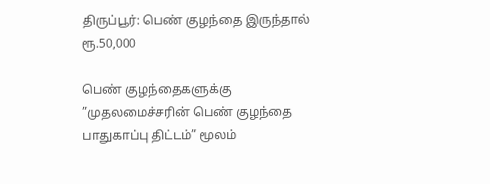திருப்பூர்: பெண் குழந்தை இருந்தால் ரூ.50,000

பெண் குழந்தைகளுக்கு ”முதலமைச்சரின் பெண் குழந்தை பாதுகாப்பு திட்டம்” மூலம்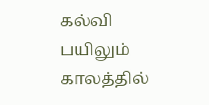கல்வி பயிலும் காலத்தில்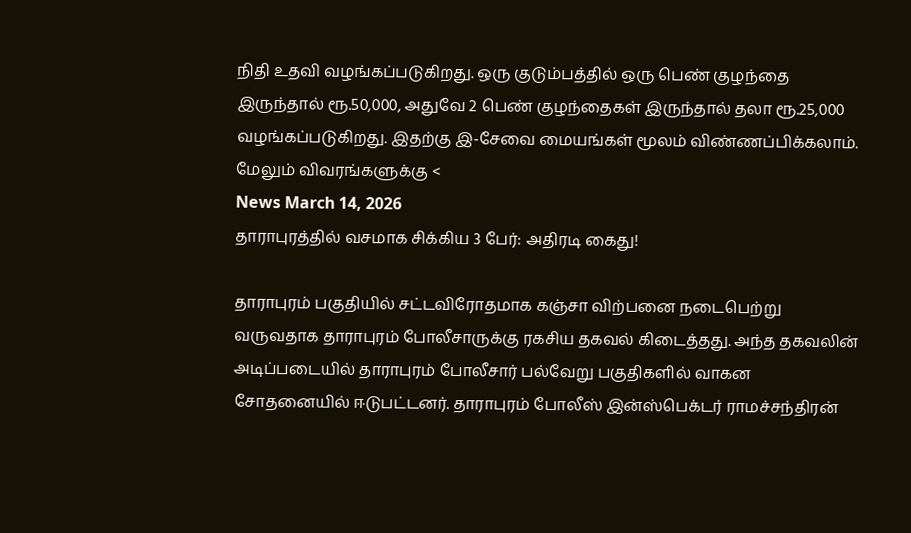நிதி உதவி வழங்கப்படுகிறது. ஒரு குடும்பத்தில் ஒரு பெண் குழந்தை இருந்தால் ரூ.50,000, அதுவே 2 பெண் குழந்தைகள் இருந்தால் தலா ரூ.25,000 வழங்கப்படுகிறது. இதற்கு இ-சேவை மையங்கள் மூலம் விண்ணப்பிக்கலாம். மேலும் விவரங்களுக்கு <
News March 14, 2026
தாராபுரத்தில் வசமாக சிக்கிய 3 பேர்: அதிரடி கைது!

தாராபுரம் பகுதியில் சட்டவிரோதமாக கஞ்சா விற்பனை நடைபெற்று வருவதாக தாராபுரம் போலீசாருக்கு ரகசிய தகவல் கிடைத்தது. அந்த தகவலின் அடிப்படையில் தாராபுரம் போலீசார் பல்வேறு பகுதிகளில் வாகன சோதனையில் ஈடுபட்டனர். தாராபுரம் போலீஸ் இன்ஸ்பெக்டர் ராமச்சந்திரன்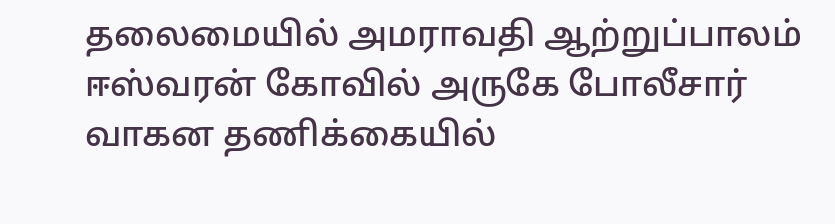தலைமையில் அமராவதி ஆற்றுப்பாலம் ஈஸ்வரன் கோவில் அருகே போலீசார் வாகன தணிக்கையில்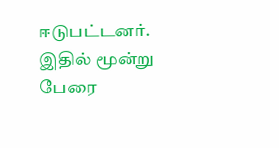ஈடுபட்டனர். இதில் மூன்று பேரை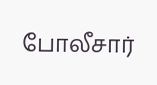போலீசார்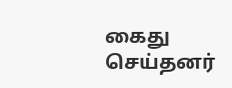கைது செய்தனர்